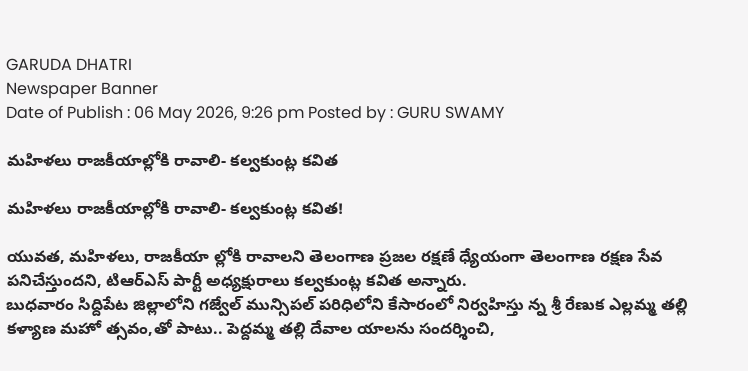GARUDA DHATRI
Newspaper Banner
Date of Publish : 06 May 2026, 9:26 pm Posted by : GURU SWAMY

మహిళలు రాజకీయాల్లోకి రావాలి- కల్వకుంట్ల కవిత

మహిళలు రాజకీయాల్లోకి రావాలి- కల్వకుంట్ల కవిత!

యువత, మహిళలు, రాజకీయా ల్లోకి రావాలని తెలంగాణ ప్రజల రక్షణే ధ్యేయంగా తెలంగాణ రక్షణ సేవ పనిచేస్తుందని, టిఆర్ఎస్ పార్టీ అధ్యక్షురాలు కల్వకుంట్ల కవిత అన్నారు.
బుధవారం సిద్దిపేట జిల్లాలోని గజ్వేల్ మున్సిపల్ పరిధిలోని కేసారంలో నిర్వహిస్తు న్న శ్రీ రేణుక ఎల్లమ్మ తల్లి కళ్యాణ మహో త్సవం,తో పాటు.. పెద్దమ్మ తల్లి దేవాల యాలను సందర్శించి,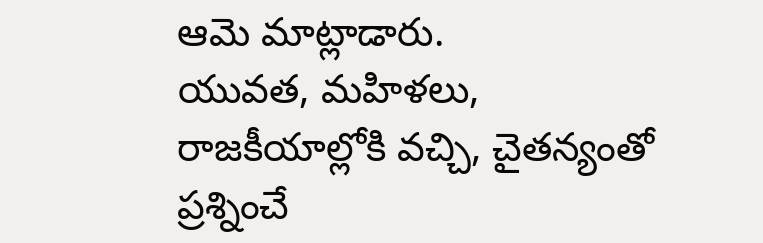ఆమె మాట్లాడారు.
యువత, మహిళలు, రాజకీయాల్లోకి వచ్చి, చైతన్యంతో ప్రశ్నించే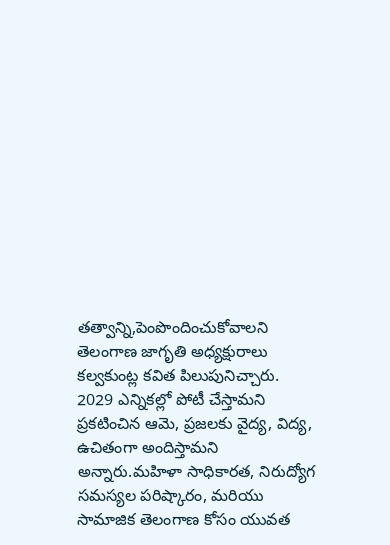తత్వాన్ని,పెంపొందించుకోవాలని తెలంగాణ జాగృతి అధ్యక్షురాలు కల్వకుంట్ల కవిత పిలుపునిచ్చారు.
2029 ఎన్నికల్లో పోటీ చేస్తామని ప్రకటించిన ఆమె, ప్రజలకు వైద్య, విద్య, ఉచితంగా అందిస్తామని అన్నారు.మహిళా సాధికారత, నిరుద్యోగ సమస్యల పరిష్కారం, మరియు సామాజిక తెలంగాణ కోసం యువత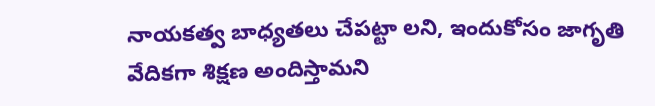నాయకత్వ బాధ్యతలు చేపట్టా లని, ఇందుకోసం జాగృతి వేదికగా శిక్షణ అందిస్తామని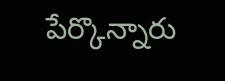పేర్కొన్నారు